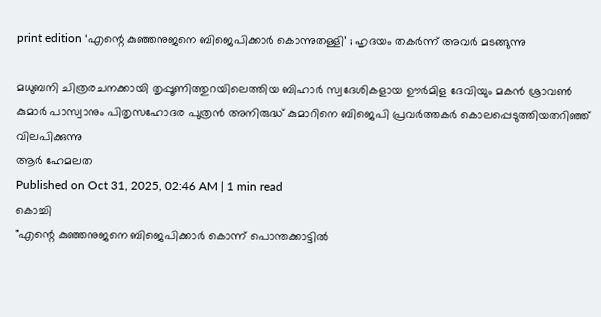print edition ‘എന്റെ കുഞ്ഞനുജനെ ബിജെപിക്കാർ കൊന്നുതള്ളി’ ; ഹൃദയം തകർന്ന് അവർ മടങ്ങുന്നു

മധുബനി ചിത്രരചനക്കായി തൃപ്പൂണിത്തുറയിലെത്തിയ ബിഹാർ സ്വദേശികളായ ഊർമിള ദേവിയും മകൻ ശ്രാവൺ കുമാർ പാസ്വാനും പിതൃസഹോദര പുത്രൻ അനിരുദ്ധ് കുമാറിനെ ബിജെപി പ്രവർത്തകർ കൊലപ്പെടുത്തിയതറിഞ്ഞ് വിലപിക്കുന്നു
ആർ ഹേമലത
Published on Oct 31, 2025, 02:46 AM | 1 min read
കൊച്ചി
"എന്റെ കുഞ്ഞനുജനെ ബിജെപിക്കാർ കൊന്ന് പൊന്തക്കാട്ടിൽ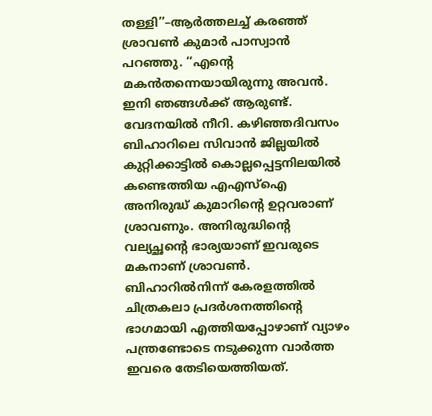തള്ളി’’–ആർത്തലച്ച് കരഞ്ഞ് ശ്രാവൺ കുമാർ പാസ്വാൻ പറഞ്ഞു. ‘‘എന്റെ മകൻതന്നെയായിരുന്നു അവൻ. ഇനി ഞങ്ങൾക്ക് ആരുണ്ട്. വേദനയിൽ നീറി. കഴിഞ്ഞദിവസം ബിഹാറിലെ സിവാൻ ജില്ലയിൽ കുറ്റിക്കാട്ടിൽ കൊല്ലപ്പെട്ടനിലയിൽ കണ്ടെത്തിയ എഎസ്ഐ അനിരുദ്ധ് കുമാറിന്റെ ഉറ്റവരാണ് ശ്രാവണും. അനിരുദ്ധിന്റെ വല്യച്ഛന്റെ ഭാര്യയാണ് ഇവരുടെ മകനാണ് ശ്രാവൺ.
ബിഹാറിൽനിന്ന് കേരളത്തിൽ ചിത്രകലാ പ്രദർശനത്തിന്റെ ഭാഗമായി എത്തിയപ്പോഴാണ് വ്യാഴം പന്ത്രണ്ടോടെ നടുക്കുന്ന വാർത്ത ഇവരെ തേടിയെത്തിയത്.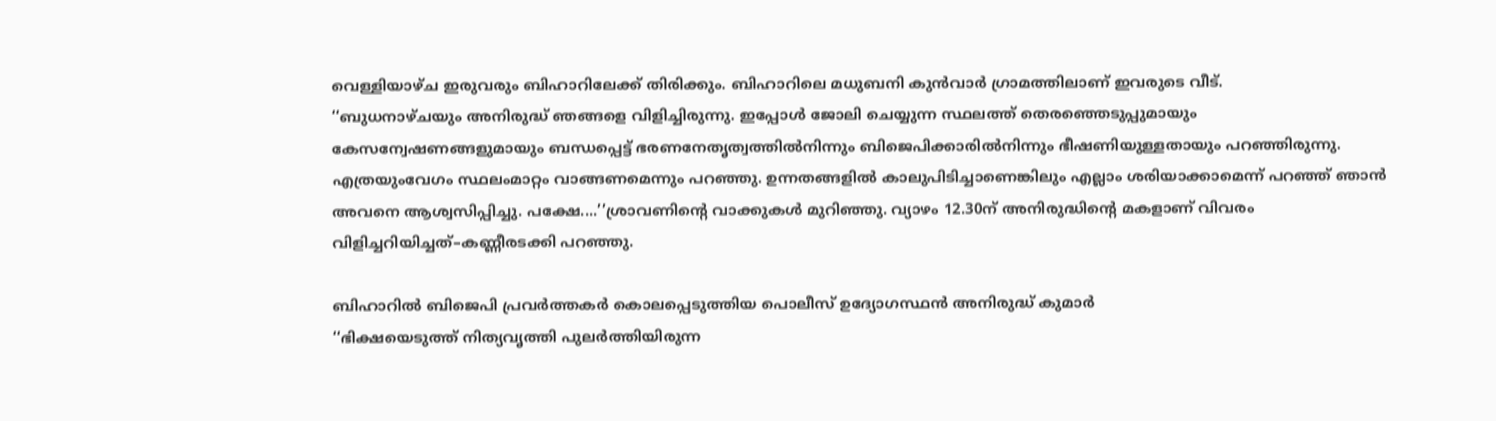വെള്ളിയാഴ്ച ഇരുവരും ബിഹാറിലേക്ക് തിരിക്കും. ബിഹാറിലെ മധുബനി കുൻവാർ ഗ്രാമത്തിലാണ് ഇവരുടെ വീട്.
‘‘ബുധനാഴ്ചയും അനിരുദ്ധ് ഞങ്ങളെ വിളിച്ചിരുന്നു. ഇപ്പോൾ ജോലി ചെയ്യുന്ന സ്ഥലത്ത് തെരഞ്ഞെടുപ്പുമായും കേസന്വേഷണങ്ങളുമായും ബന്ധപ്പെട്ട് ഭരണനേതൃത്വത്തിൽനിന്നും ബിജെപിക്കാരിൽനിന്നും ഭീഷണിയുള്ളതായും പറഞ്ഞിരുന്നു. എത്രയുംവേഗം സ്ഥലംമാറ്റം വാങ്ങണമെന്നും പറഞ്ഞു. ഉന്നതങ്ങളിൽ കാലുപിടിച്ചാണെങ്കിലും എല്ലാം ശരിയാക്കാമെന്ന് പറഞ്ഞ് ഞാൻ അവനെ ആശ്വസിപ്പിച്ചു. പക്ഷേ....’’ശ്രാവണിന്റെ വാക്കുകൾ മുറിഞ്ഞു. വ്യാഴം 12.30ന് അനിരുദ്ധിന്റെ മകളാണ് വിവരം വിളിച്ചറിയിച്ചത്–കണ്ണീരടക്കി പറഞ്ഞു.

ബിഹാറിൽ ബിജെപി പ്രവർത്തകർ കൊലപ്പെടുത്തിയ പൊലീസ് ഉദ്യോഗസ്ഥൻ അനിരുദ്ധ് കുമാർ
‘‘ഭിക്ഷയെടുത്ത് നിത്യവൃത്തി പുലർത്തിയിരുന്ന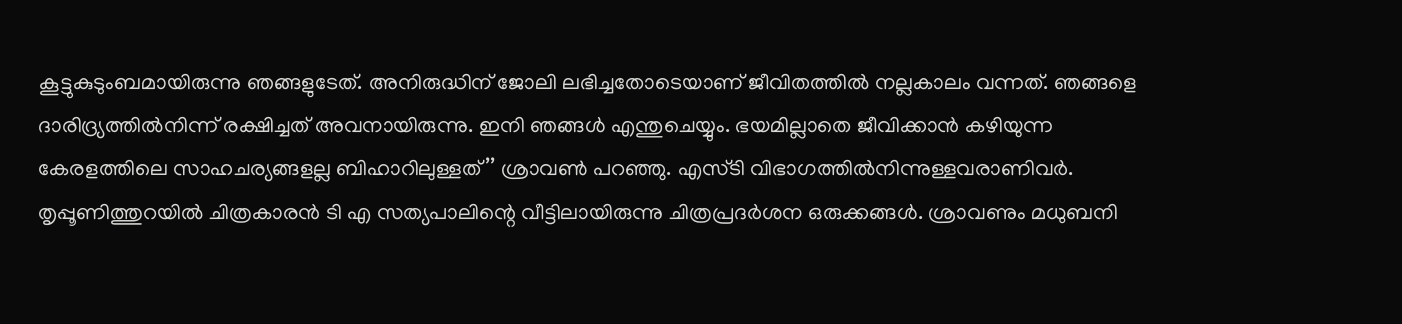കൂട്ടുകുടുംബമായിരുന്നു ഞങ്ങളുടേത്. അനിരുദ്ധിന് ജോലി ലഭിച്ചതോടെയാണ് ജീവിതത്തിൽ നല്ലകാലം വന്നത്. ഞങ്ങളെ ദാരിദ്ര്യത്തിൽനിന്ന് രക്ഷിച്ചത് അവനായിരുന്നു. ഇനി ഞങ്ങൾ എന്തുചെയ്യും. ഭയമില്ലാതെ ജീവിക്കാൻ കഴിയുന്ന കേരളത്തിലെ സാഹചര്യങ്ങളല്ല ബിഹാറിലുള്ളത്’’ ശ്രാവൺ പറഞ്ഞു. എസ്ടി വിഭാഗത്തിൽനിന്നുള്ളവരാണിവർ. തൃപ്പൂണിത്തുറയിൽ ചിത്രകാരൻ ടി എ സത്യപാലിന്റെ വീട്ടിലായിരുന്നു ചിത്രപ്രദർശന ഒരുക്കങ്ങൾ. ശ്രാവണും മധുബനി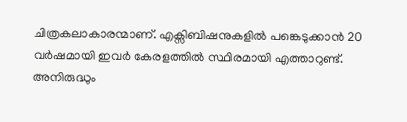ചിത്രകലാകാരന്മാണ്. എക്സിബിഷനുകളിൽ പങ്കെടുക്കാൻ 20 വർഷമായി ഇവർ കേരളത്തിൽ സ്ഥിരമായി എത്താറുണ്ട്. അനിരുദ്ധും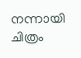നന്നായി ചിത്രം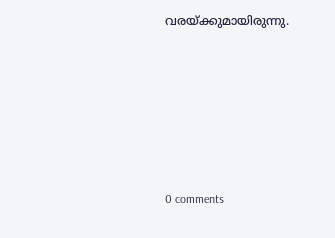വരയ്ക്കുമായിരുന്നു.










0 comments